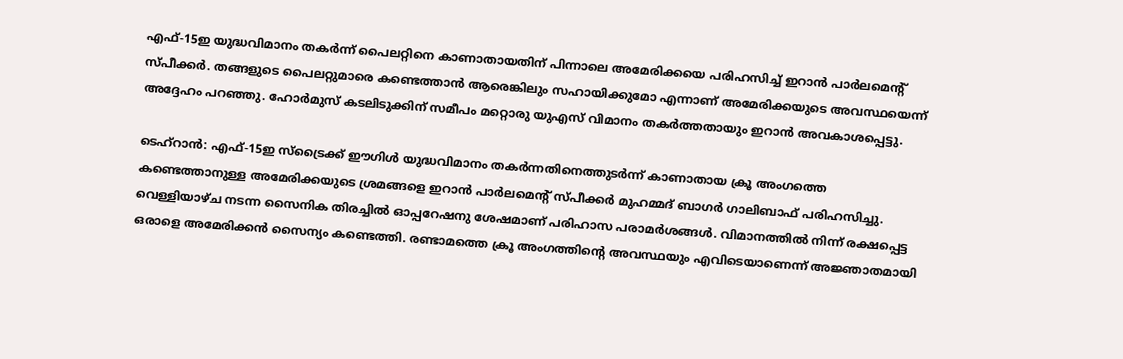എഫ്-15ഇ യുദ്ധവിമാനം തകർന്ന് പൈലറ്റിനെ കാണാതായതിന് പിന്നാലെ അമേരിക്കയെ പരിഹസിച്ച് ഇറാൻ പാർലമെന്റ് സ്പീക്കർ. തങ്ങളുടെ പൈലറ്റുമാരെ കണ്ടെത്താൻ ആരെങ്കിലും സഹായിക്കുമോ എന്നാണ് അമേരിക്കയുടെ അവസ്ഥയെന്ന് അദ്ദേഹം പറഞ്ഞു. ഹോർമുസ് കടലിടുക്കിന് സമീപം മറ്റൊരു യുഎസ് വിമാനം തകർത്തതായും ഇറാൻ അവകാശപ്പെട്ടു.

ടെഹ്‌റാൻ: എഫ്-15ഇ സ്ട്രൈക്ക് ഈഗിൾ യുദ്ധവിമാനം തകർന്നതിനെത്തുടർന്ന് കാണാതായ ക്രൂ അംഗത്തെ കണ്ടെത്താനുള്ള അമേരിക്കയുടെ ശ്രമങ്ങളെ ഇറാൻ പാർലമെന്റ് സ്പീക്കർ മുഹമ്മദ് ബാഗർ ഗാലിബാഫ് പരിഹസിച്ചു. വെള്ളിയാഴ്ച നടന്ന സൈനിക തിരച്ചിൽ ഓപ്പറേഷനു ശേഷമാണ് പരിഹാസ പരാമർശങ്ങൾ. വിമാനത്തിൽ നിന്ന് രക്ഷപ്പെട്ട ഒരാളെ അമേരിക്കൻ സൈന്യം കണ്ടെത്തി. രണ്ടാമത്തെ ക്രൂ അംഗത്തിന്റെ അവസ്ഥയും എവിടെയാണെന്ന് അജ്ഞാതമായി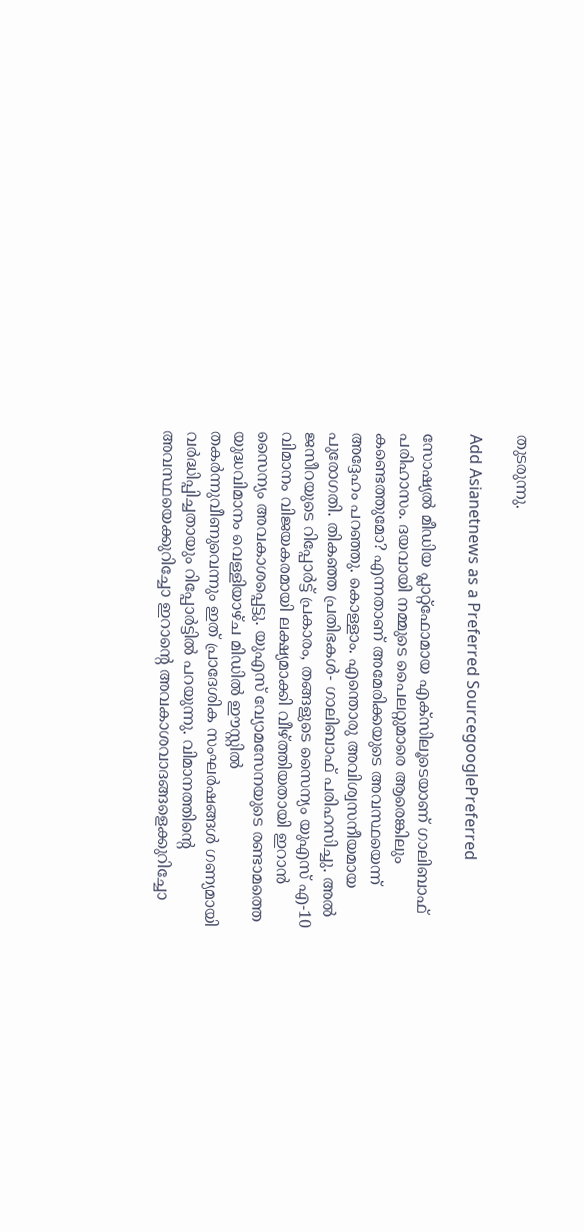തുടരുന്നു.

Add Asianetnews as a Preferred SourcegooglePreferred

സോഷ്യൽ മീഡിയ പ്ലാറ്റ്‌ഫോമായ എക്‌സിലൂടെയാണ് ഗാലിബാഫ് പരിഹാസം. ദയവായി നമ്മുടെ പൈലറ്റുമാരെ ആരെങ്കിലും കണ്ടെത്തുമോ? എന്നതാണ് അമേരിക്കയുടെ അവസ്ഥയെന്ന് അദ്ദേഹം പറഞ്ഞു. കൊള്ളാം. എന്തൊരു അവിശ്വസനീയമായ പുരോഗതി. തികഞ്ഞ പ്രതിഭകൾ- ഗാലിബാഫ് പരിഹസിച്ചു. അൽ ജസീറയുടെ റിപ്പോർട്ട് പ്രകാരം, തങ്ങളുടെ സൈന്യം യുഎസ് എ-10 വിമാനം വിജയകരമായി ലക്ഷ്യമാക്കി വീഴ്ത്തിയതായി ഇറാൻ സൈന്യം അവകാശപ്പെട്ടു. യുഎസ് വ്യോമസേനയുടെ രണ്ടാമത്തെ യുദ്ധവിമാനം വെള്ളിയാഴ്ച മിഡിൽ ഈസ്റ്റിൽ തകർന്നുവീണുവെന്നും ഇത് പ്രാദേശിക സംഘർഷങ്ങൾ ഗണ്യമായി വർദ്ധിപ്പിച്ചതായും റിപ്പോർട്ടിൽ പറയുന്നു. വിമാനത്തിന്റെ അവസ്ഥയെക്കുറിച്ചോ ഇറാന്റെ അവകാശവാദങ്ങളെക്കുറിച്ചോ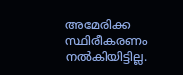അമേരിക്ക സ്ഥിരീകരണം നൽകിയിട്ടില്ല.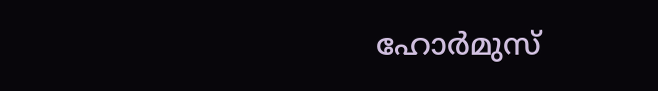ഹോർമുസ്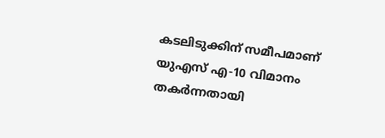കടലിടുക്കിന് സമീപമാണ് യുഎസ് എ-10 വിമാനം തകർന്നതായി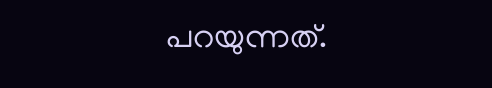പറയുന്നത്.